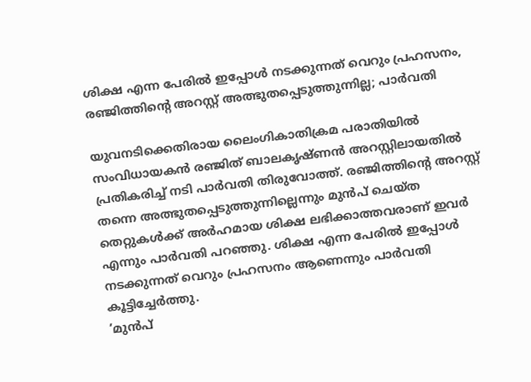ശിക്ഷ എന്ന പേരിൽ ഇപ്പോൾ നടക്കുന്നത് വെറും പ്രഹസനം, രഞ്ജിത്തിന്റെ അറസ്റ്റ് അത്ഭുതപ്പെടുത്തുന്നില്ല; പാർവതി

യുവനടിക്കെതിരായ ലൈംഗികാതിക്രമ പരാതിയിൽ സംവിധായകൻ രഞ്ജിത് ബാലകൃഷ്ണൻ അറസ്റ്റിലായതിൽ പ്രതികരിച്ച് നടി പാർവതി തിരുവോത്ത്. രഞ്ജിത്തിന്റെ അറസ്റ്റ് തന്നെ അത്ഭുതപ്പെടുത്തുന്നില്ലെന്നും മുൻപ് ചെയ്ത തെറ്റുകൾക്ക് അർഹമായ ശിക്ഷ ലഭിക്കാത്തവരാണ് ഇവർ എന്നും പാർവതി പറഞ്ഞു. ശിക്ഷ എന്ന പേരിൽ ഇപ്പോൾ നടക്കുന്നത് വെറും പ്രഹസനം ആണെന്നും പാർവതി കൂട്ടിച്ചേർത്തു.
‘മുൻപ്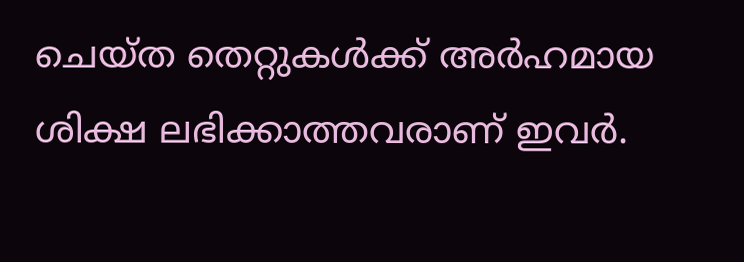ചെയ്ത തെറ്റുകൾക്ക് അർഹമായ ശിക്ഷ ലഭിക്കാത്തവരാണ് ഇവർ.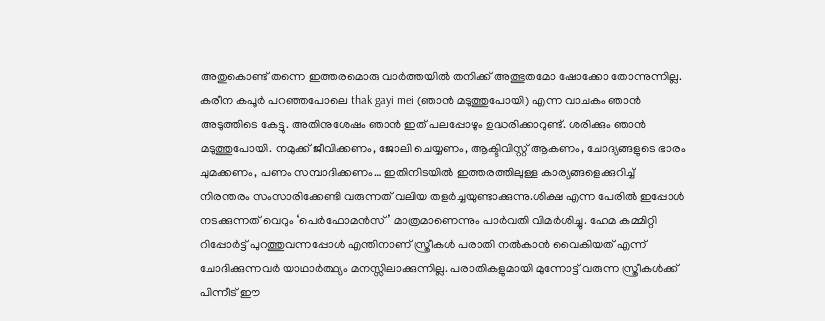അതുകൊണ്ട് തന്നെ ഇത്തരമൊരു വാർത്തയിൽ തനിക്ക് അത്ഭുതമോ ഷോക്കോ തോന്നുന്നില്ല. കരീന കപൂർ പറഞ്ഞപോലെ thak gayi mei (ഞാൻ മടുത്തുപോയി) എന്ന വാചകം ഞാൻ അടുത്തിടെ കേട്ടു. അതിനുശേഷം ഞാൻ ഇത് പലപ്പോഴും ഉദ്ധരിക്കാറുണ്ട്. ശരിക്കും ഞാൻ മടുത്തുപോയി. നമുക്ക് ജീവിക്കണം, ജോലി ചെയ്യണം, ആക്ടിവിസ്റ്റ് ആകണം, ചോദ്യങ്ങളുടെ ഭാരം ചുമക്കണം, പണം സമ്പാദിക്കണം… ഇതിനിടയിൽ ഇത്തരത്തിലുള്ള കാര്യങ്ങളെക്കുറിച്ച് നിരന്തരം സംസാരിക്കേണ്ടി വരുന്നത് വലിയ തളർച്ചയുണ്ടാക്കുന്നു.ശിക്ഷ എന്ന പേരിൽ ഇപ്പോൾ നടക്കുന്നത് വെറും ‘പെർഫോമൻസ്’ മാത്രമാണെന്നും പാർവതി വിമർശിച്ചു. ഹേമ കമ്മിറ്റി റിപ്പോർട്ട് പുറത്തുവന്നപ്പോൾ എന്തിനാണ് സ്ത്രീകൾ പരാതി നൽകാൻ വൈകിയത് എന്ന് ചോദിക്കുന്നവർ യാഥാർത്ഥ്യം മനസ്സിലാക്കുന്നില്ല. പരാതികളുമായി മുന്നോട്ട് വരുന്ന സ്ത്രീകൾക്ക് പിന്നീട് ഈ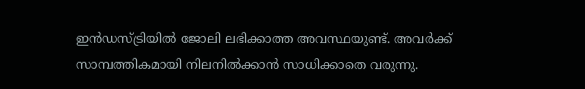ഇൻഡസ്ട്രിയിൽ ജോലി ലഭിക്കാത്ത അവസ്ഥയുണ്ട്. അവർക്ക് സാമ്പത്തികമായി നിലനിൽക്കാൻ സാധിക്കാതെ വരുന്നു.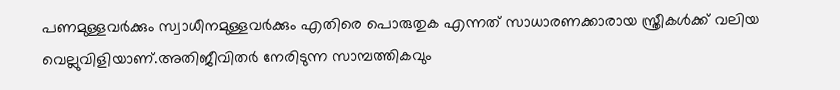പണമുള്ളവർക്കും സ്വാധീനമുള്ളവർക്കും എതിരെ പൊരുതുക എന്നത് സാധാരണക്കാരായ സ്ത്രീകൾക്ക് വലിയ വെല്ലുവിളിയാണ്.അതിജീവിതർ നേരിടുന്ന സാമ്പത്തികവും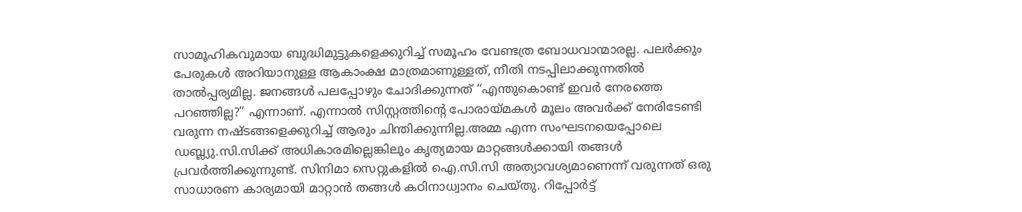സാമൂഹികവുമായ ബുദ്ധിമുട്ടുകളെക്കുറിച്ച് സമൂഹം വേണ്ടത്ര ബോധവാന്മാരല്ല. പലർക്കും പേരുകൾ അറിയാനുള്ള ആകാംക്ഷ മാത്രമാണുള്ളത്, നീതി നടപ്പിലാക്കുന്നതിൽ താൽപ്പര്യമില്ല. ജനങ്ങൾ പലപ്പോഴും ചോദിക്കുന്നത് “എന്തുകൊണ്ട് ഇവർ നേരത്തെ പറഞ്ഞില്ല?” എന്നാണ്. എന്നാൽ സിസ്റ്റത്തിന്റെ പോരായ്മകൾ മൂലം അവർക്ക് നേരിടേണ്ടി വരുന്ന നഷ്ടങ്ങളെക്കുറിച്ച് ആരും ചിന്തിക്കുന്നില്ല.അമ്മ എന്ന സംഘടനയെപ്പോലെ ഡബ്ല്യു.സി.സിക്ക് അധികാരമില്ലെങ്കിലും കൃത്യമായ മാറ്റങ്ങൾക്കായി തങ്ങൾ പ്രവർത്തിക്കുന്നുണ്ട്. സിനിമാ സെറ്റുകളിൽ ഐ.സി.സി അത്യാവശ്യമാണെന്ന് വരുന്നത് ഒരു സാധാരണ കാര്യമായി മാറ്റാൻ തങ്ങൾ കഠിനാധ്വാനം ചെയ്തു. റിപ്പോർട്ട്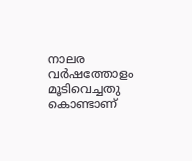നാലര വർഷത്തോളം മൂടിവെച്ചതു കൊണ്ടാണ്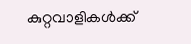കുറ്റവാളികൾക്ക്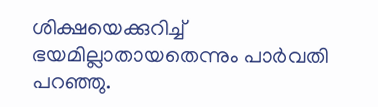ശിക്ഷയെക്കുറിച്ച് ഭയമില്ലാതായതെന്നും പാർവതി പറഞ്ഞു.